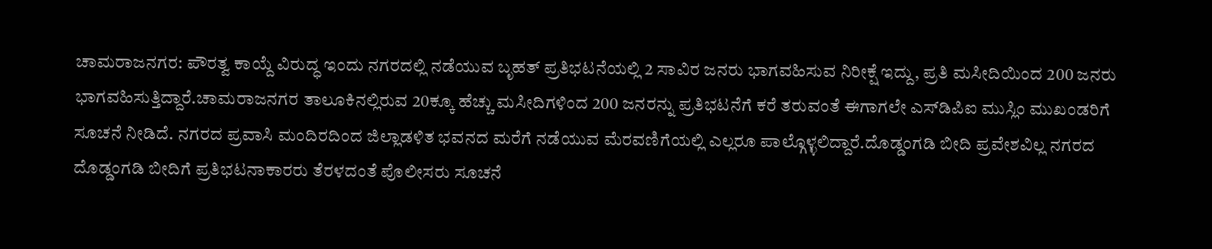ಚಾಮರಾಜನಗರ: ಪೌರತ್ವ ಕಾಯ್ದೆ ವಿರುದ್ಧ ಇಂದು ನಗರದಲ್ಲಿ ನಡೆಯುವ ಬೃಹತ್ ಪ್ರತಿಭಟನೆಯಲ್ಲಿ 2 ಸಾವಿರ ಜನರು ಭಾಗವಹಿಸುವ ನಿರೀಕ್ಷೆ ಇದ್ದು, ಪ್ರತಿ ಮಸೀದಿಯಿಂದ 200 ಜನರು ಭಾಗವಹಿಸುತ್ತಿದ್ದಾರೆ.ಚಾಮರಾಜನಗರ ತಾಲೂಕಿನಲ್ಲಿರುವ 20ಕ್ಕೂ ಹೆಚ್ಚು ಮಸೀದಿಗಳಿಂದ 200 ಜನರನ್ನು ಪ್ರತಿಭಟನೆಗೆ ಕರೆ ತರುವಂತೆ ಈಗಾಗಲೇ ಎಸ್‍ಡಿಪಿಐ ಮುಸ್ಲಿಂ ಮುಖಂಡರಿಗೆ ಸೂಚನೆ ನೀಡಿದೆ. ನಗರದ ಪ್ರವಾಸಿ ಮಂದಿರದಿಂದ ಜಿಲ್ಲಾಡಳಿತ ಭವನದ ಮರೆಗೆ ನಡೆಯುವ ಮೆರವಣಿಗೆಯಲ್ಲಿ ಎಲ್ಲರೂ ಪಾಲ್ಗೊಳ್ಳಲಿದ್ದಾರೆ.ದೊಡ್ಡಂಗಡಿ ಬೀದಿ ಪ್ರವೇಶವಿಲ್ಲ ನಗರದ ದೊಡ್ಡಂಗಡಿ ಬೀದಿಗೆ ಪ್ರತಿಭಟನಾಕಾರರು ತೆರಳದಂತೆ ಪೊಲೀಸರು ಸೂಚನೆ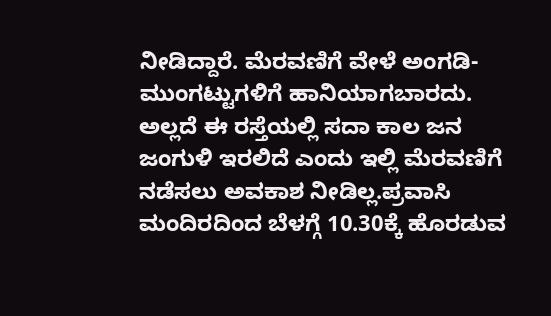ನೀಡಿದ್ದಾರೆ. ಮೆರವಣಿಗೆ ವೇಳೆ ಅಂಗಡಿ-ಮುಂಗಟ್ಟುಗಳಿಗೆ ಹಾನಿಯಾಗಬಾರದು. ಅಲ್ಲದೆ ಈ ರಸ್ತೆಯಲ್ಲಿ ಸದಾ ಕಾಲ ಜನ ಜಂಗುಳಿ ಇರಲಿದೆ ಎಂದು ಇಲ್ಲಿ ಮೆರವಣಿಗೆ ನಡೆಸಲು ಅವಕಾಶ ನೀಡಿಲ್ಲ.ಪ್ರವಾಸಿ ಮಂದಿರದಿಂದ ಬೆಳಗ್ಗೆ 10.30ಕ್ಕೆ ಹೊರಡುವ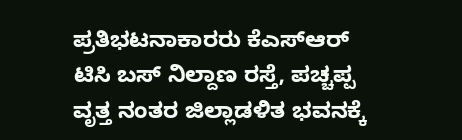ಪ್ರತಿಭಟನಾಕಾರರು ಕೆಎಸ್‍ಆರ್ ಟಿಸಿ ಬಸ್ ನಿಲ್ದಾಣ ರಸ್ತೆ, ಪಚ್ಚಪ್ಪ ವೃತ್ತ ನಂತರ ಜಿಲ್ಲಾಡಳಿತ ಭವನಕ್ಕೆ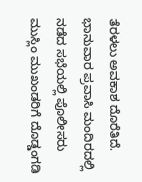ತೆರಳಲು ಅವಕಾಶ ದೊರೆತಿದೆ. ಭಾನುವಾರ ಪ್ರವಾಸಿ ಮಂದಿರದಲ್ಲಿ ನಡೆದ ಸಭೆಯಲ್ಲಿ ಪೊಲೀಸರು ಮುಸ್ಲಿಂ ಮುಖಂಡರಿಗೆ ದೊಡ್ಡಂಗಡಿ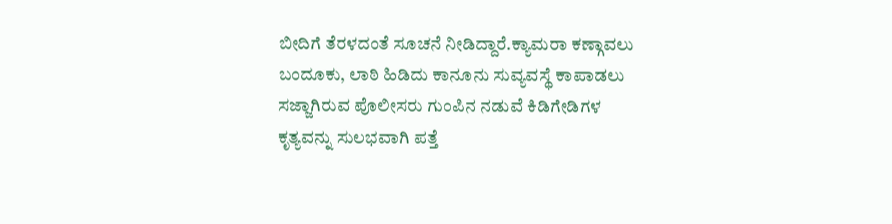ಬೀದಿಗೆ ತೆರಳದಂತೆ ಸೂಚನೆ ನೀಡಿದ್ದಾರೆ.ಕ್ಯಾಮರಾ ಕಣ್ಗಾವಲು ಬಂದೂಕು, ಲಾಠಿ ಹಿಡಿದು ಕಾನೂನು ಸುವ್ಯವಸ್ಥೆ ಕಾಪಾಡಲು ಸಜ್ಜಾಗಿರುವ ಪೊಲೀಸರು ಗುಂಪಿನ ನಡುವೆ ಕಿಡಿಗೇಡಿಗಳ ಕೃತ್ಯವನ್ನು ಸುಲಭವಾಗಿ ಪತ್ತೆ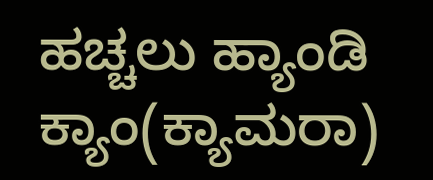ಹಚ್ಚಲು ಹ್ಯಾಂಡಿ ಕ್ಯಾಂ(ಕ್ಯಾಮರಾ)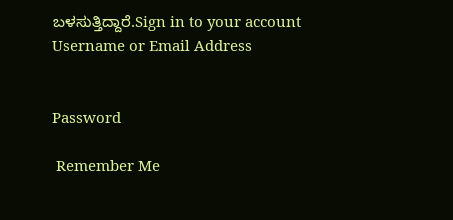ಬಳಸುತ್ತಿದ್ದಾರೆ.Sign in to your account
Username or Email Address


Password

 Remember Me